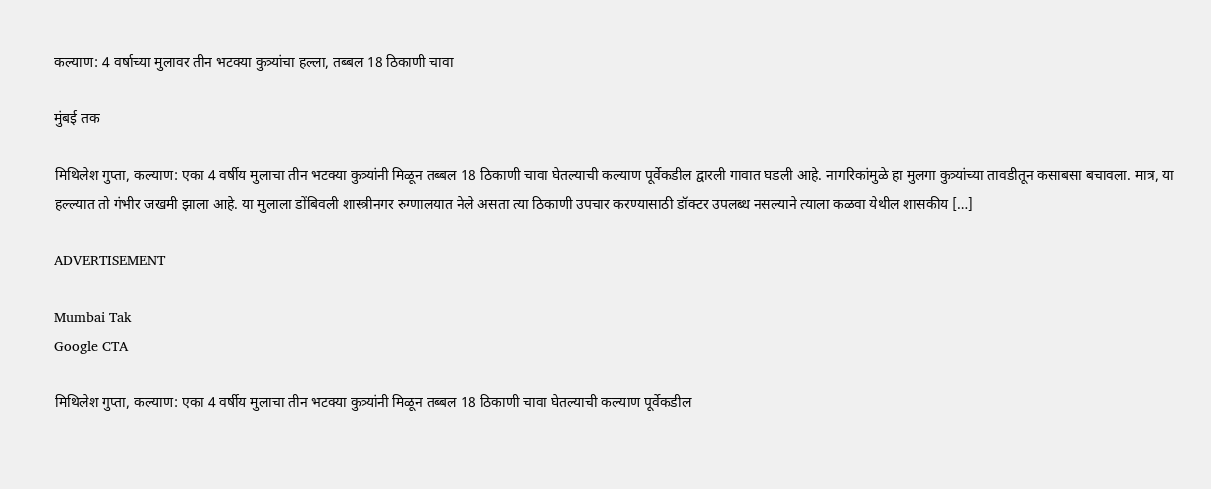कल्याण: 4 वर्षाच्या मुलावर तीन भटक्या कुत्र्यांचा हल्ला, तब्बल 18 ठिकाणी चावा

मुंबई तक

मिथिलेश गुप्ता, कल्याण: एका 4 वर्षीय मुलाचा तीन भटक्या कुत्र्यांनी मिळून तब्बल 18 ठिकाणी चावा घेतल्याची कल्याण पूर्वेकडील द्वारली गावात घडली आहे. नागरिकांमुळे हा मुलगा कुत्र्यांच्या तावडीतून कसाबसा बचावला. मात्र, या हल्ल्यात तो गंभीर जखमी झाला आहे. या मुलाला डोंबिवली शास्त्रीनगर रुग्णालयात नेले असता त्या ठिकाणी उपचार करण्यासाठी डॉक्टर उपलब्ध नसल्याने त्याला कळवा येथील शासकीय […]

ADVERTISEMENT

Mumbai Tak
Google CTA

मिथिलेश गुप्ता, कल्याण: एका 4 वर्षीय मुलाचा तीन भटक्या कुत्र्यांनी मिळून तब्बल 18 ठिकाणी चावा घेतल्याची कल्याण पूर्वेकडील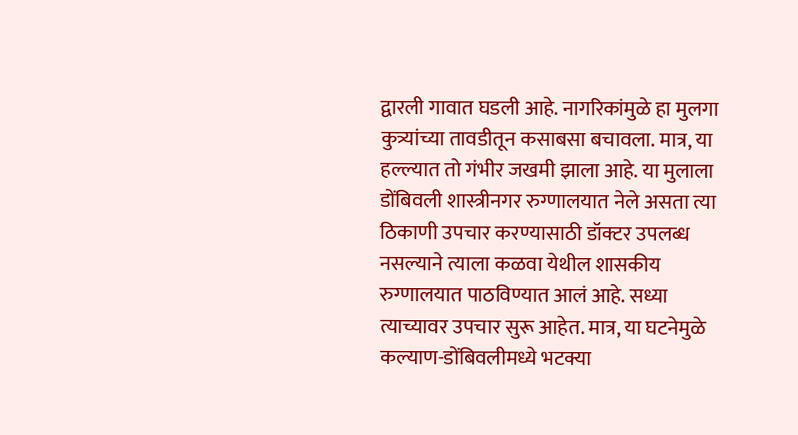द्वारली गावात घडली आहे. नागरिकांमुळे हा मुलगा कुत्र्यांच्या तावडीतून कसाबसा बचावला. मात्र, या हल्ल्यात तो गंभीर जखमी झाला आहे. या मुलाला डोंबिवली शास्त्रीनगर रुग्णालयात नेले असता त्या ठिकाणी उपचार करण्यासाठी डॉक्टर उपलब्ध नसल्याने त्याला कळवा येथील शासकीय रुग्णालयात पाठविण्यात आलं आहे. सध्या त्याच्यावर उपचार सुरू आहेत. मात्र, या घटनेमुळे कल्याण-डोंबिवलीमध्ये भटक्या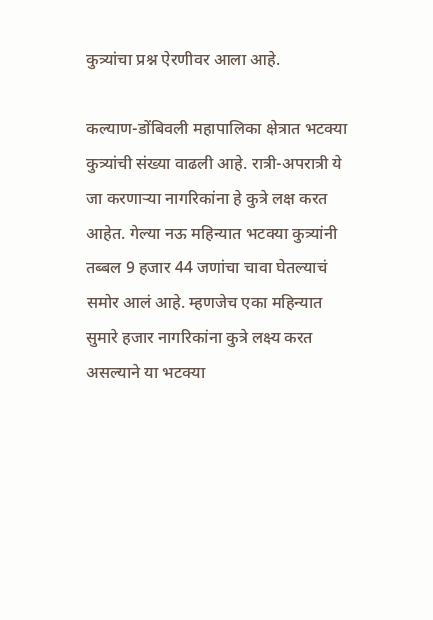कुत्र्यांचा प्रश्न ऐरणीवर आला आहे.

कल्याण-डोंबिवली महापालिका क्षेत्रात भटक्या कुत्र्यांची संख्या वाढली आहे. रात्री-अपरात्री ये जा करणाऱ्या नागरिकांना हे कुत्रे लक्ष करत आहेत. गेल्या नऊ महिन्यात भटक्या कुत्र्यांनी तब्बल 9 हजार 44 जणांचा चावा घेतल्याचं समोर आलं आहे. म्हणजेच एका महिन्यात सुमारे हजार नागरिकांना कुत्रे लक्ष्य करत असल्याने या भटक्या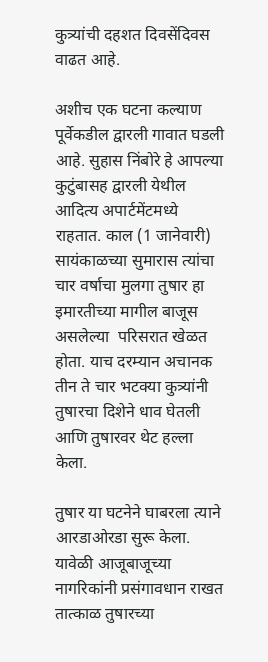कुत्र्यांची दहशत दिवसेंदिवस वाढत आहे.

अशीच एक घटना कल्याण पूर्वेकडील द्वारली गावात घडली आहे. सुहास निंबोरे हे आपल्या कुटुंबासह द्वारली येथील आदित्य अपार्टमेंटमध्ये राहतात. काल (1 जानेवारी) सायंकाळच्या सुमारास त्यांचा चार वर्षाचा मुलगा तुषार हा इमारतीच्या मागील बाजूस असलेल्या  परिसरात खेळत होता. याच दरम्यान अचानक तीन ते चार भटक्या कुत्र्यांनी तुषारचा दिशेने धाव घेतली आणि तुषारवर थेट हल्ला केला.

तुषार या घटनेने घाबरला त्याने आरडाओरडा सुरू केला. यावेळी आजूबाजूच्या नागरिकांनी प्रसंगावधान राखत तात्काळ तुषारच्या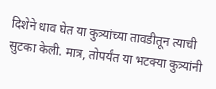दिशेने धाव घेत या कुत्र्यांच्या तावडीतून त्याची सुटका केली. मात्र, तोपर्यंत या भटक्या कुत्र्यांनी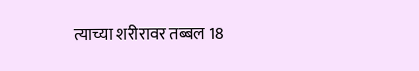त्याच्या शरीरावर तब्बल 18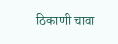ठिकाणी चावा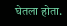घेतला होता.